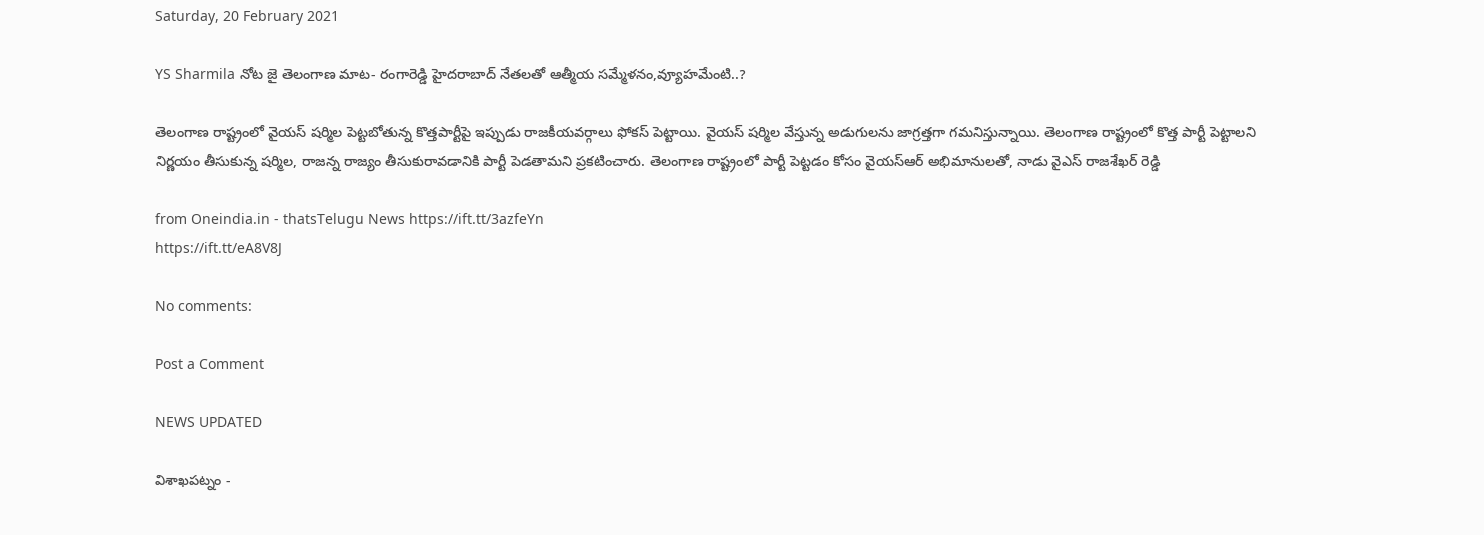Saturday, 20 February 2021

YS Sharmila నోట జై తెలంగాణ మాట- రంగారెడ్డి హైదరాబాద్ నేతలతో ఆత్మీయ సమ్మేళనం,వ్యూహమేంటి..?

తెలంగాణ రాష్ట్రంలో వైయస్ షర్మిల పెట్టబోతున్న కొత్తపార్టీపై ఇప్పుడు రాజకీయవర్గాలు ఫోకస్ పెట్టాయి. వైయస్ షర్మిల వేస్తున్న అడుగులను జాగ్రత్తగా గమనిస్తున్నాయి. తెలంగాణ రాష్ట్రంలో కొత్త పార్టీ పెట్టాలని నిర్ణయం తీసుకున్న షర్మిల, రాజన్న రాజ్యం తీసుకురావడానికి పార్టీ పెడతామని ప్రకటించారు. తెలంగాణ రాష్ట్రంలో పార్టీ పెట్టడం కోసం వైయస్ఆర్ అభిమానులతో, నాడు వైఎస్ రాజశేఖర్ రెడ్డి

from Oneindia.in - thatsTelugu News https://ift.tt/3azfeYn
https://ift.tt/eA8V8J

No comments:

Post a Comment

NEWS UPDATED

విశాఖపట్నం -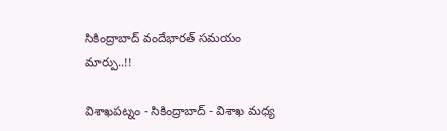సికింద్రాబాద్ వందేభారత్ సమయం మార్పు..!!

విశాఖపట్నం - సికింద్రాబాద్ - విశాఖ మధ్య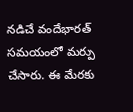నడిచే వందేభారత్ సమయంలో మర్పు చేసారు. ఈ మేరకు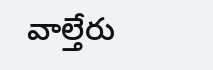వాల్తేరు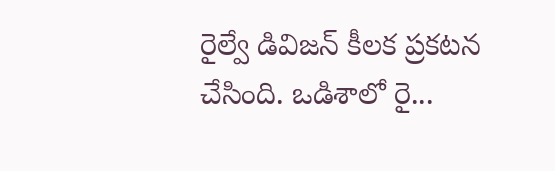రైల్వే డివిజన్ కీలక ప్రకటన చేసింది. ఒడిశాలో రై...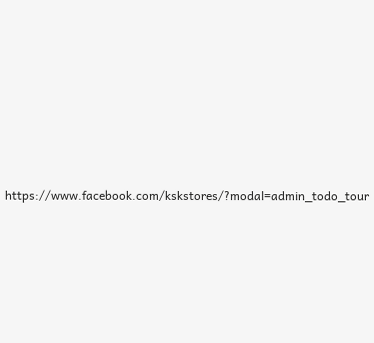https://www.facebook.com/kskstores/?modal=admin_todo_tour